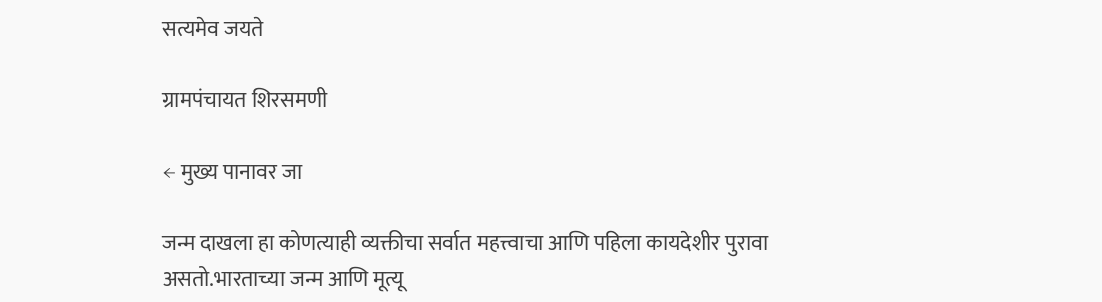सत्यमेव जयते

ग्रामपंचायत शिरसमणी

← मुख्य पानावर जा

जन्म दाखला हा कोणत्याही व्यक्तीचा सर्वात महत्त्वाचा आणि पहिला कायदेशीर पुरावा असतो.भारताच्या जन्म आणि मूत्यू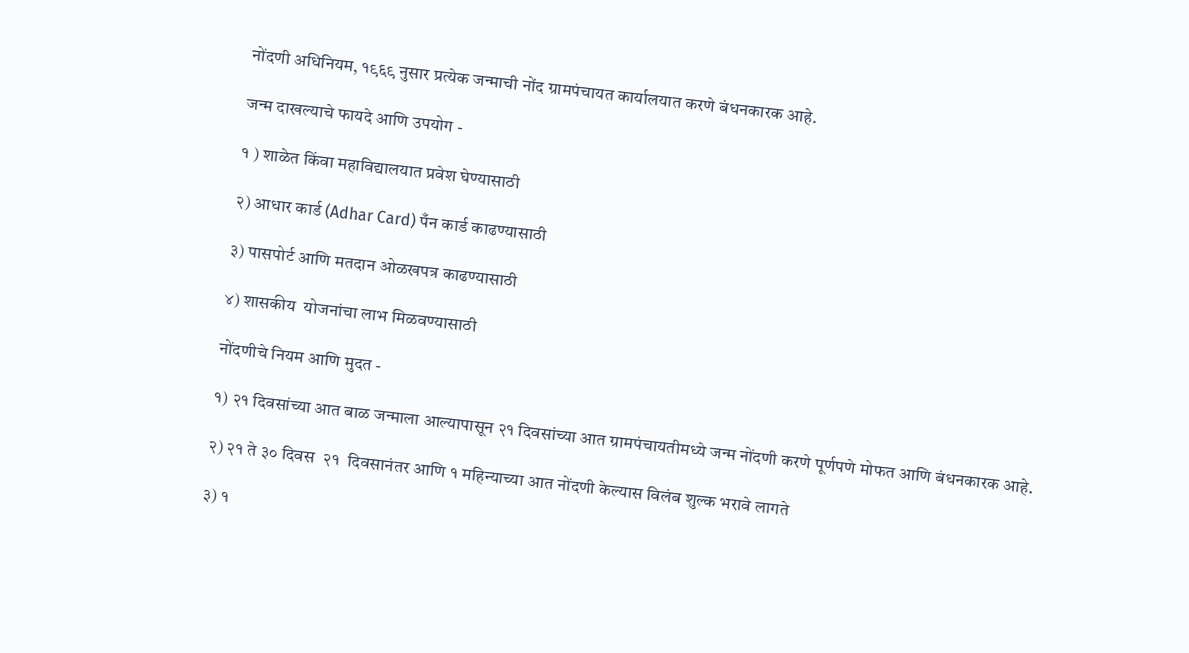नोंदणी अधिनियम, १९६९ नुसार प्रत्येक जन्माची नोंद ग्रामपंचायत कार्यालयात करणे बंधनकारक आहे.

जन्म दाखल्याचे फायदे आणि उपयोग -

१ ) शाळेत किंवा महाविद्यालयात प्रवेश घेण्यासाठी

२) आधार कार्ड (Adhar Card) पँन कार्ड काढण्यासाठी

३) पासपोर्ट आणि मतदान ओळखपत्र काढण्यासाठी

४) शासकीय  योजनांचा लाभ मिळवण्यासाठी

नोंदणीचे नियम आणि मुदत -

१) २१ दिवसांच्या आत बाळ जन्माला आल्यापासून २१ दिवसांच्या आत ग्रामपंचायतीमध्ये जन्म नोंदणी करणे पूर्णपणे मोफत आणि बंधनकारक आहे.

२) २१ ते ३० दिवस  २१  दिवसानंतर आणि १ महिन्याच्या आत नोंदणी केल्यास विलंब शुल्क भरावे लागते

३) १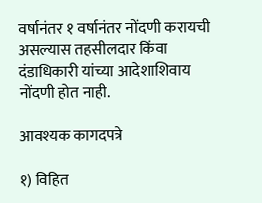वर्षानंतर १ वर्षानंतर नोंदणी करायची असल्यास तहसीलदार किंवा दंडाधिकारी यांच्या आदेशाशिवाय नोंदणी होत नाही.

आवश्यक कागदपत्रे

१) विहित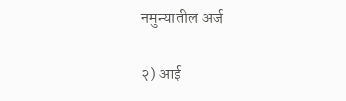नमुन्यातील अर्ज

२) आई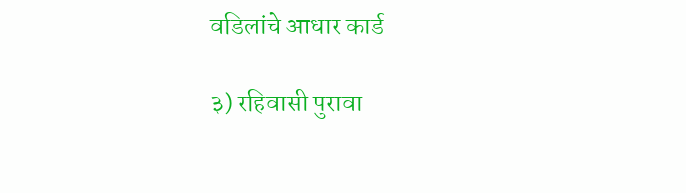वडिलांचे आधार कार्ड

३) रहिवासी पुरावा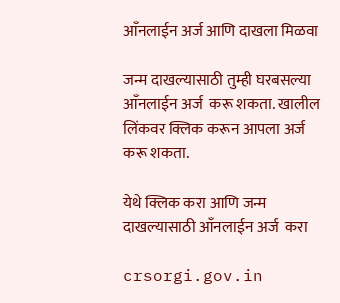आँनलाईन अर्ज आणि दाखला मिळवा

जन्म दाखल्यासाठी तुम्ही घरबसल्या आँनलाईन अर्ज  करू शकता. खालील लिंकवर क्लिक करून आपला अर्ज करू शकता.

येथे क्लिक करा आणि जन्म दाखल्यासाठी आँनलाईन अर्ज  करा

crsorgi.gov.in